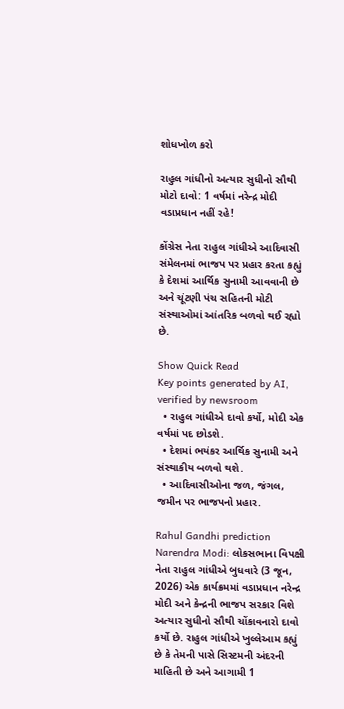શોધખોળ કરો

રાહુલ ગાંધીનો અત્યાર સુધીનો સૌથી મોટો દાવો: 1 વર્ષમાં નરેન્દ્ર મોદી વડાપ્રધાન નહીં રહે!

કોંગ્રેસ નેતા રાહુલ ગાંધીએ આદિવાસી સંમેલનમાં ભાજપ પર પ્રહાર કરતા કહ્યું કે દેશમાં આર્થિક સુનામી આવવાની છે અને ચૂંટણી પંચ સહિતની મોટી સંસ્થાઓમાં આંતરિક બળવો થઈ રહ્યો છે.

Show Quick Read
Key points generated by AI, verified by newsroom
  • રાહુલ ગાંધીએ દાવો કર્યો, મોદી એક વર્ષમાં પદ છોડશે.
  • દેશમાં ભયંકર આર્થિક સુનામી અને સંસ્થાકીય બળવો થશે.
  • આદિવાસીઓના જળ, જંગલ, જમીન પર ભાજપનો પ્રહાર.

Rahul Gandhi prediction Narendra Modi: લોકસભાના વિપક્ષી નેતા રાહુલ ગાંધીએ બુધવારે (3 જૂન, 2026) એક કાર્યક્રમમાં વડાપ્રધાન નરેન્દ્ર મોદી અને કેન્દ્રની ભાજપ સરકાર વિશે અત્યાર સુધીનો સૌથી ચોંકાવનારો દાવો કર્યો છે. રાહુલ ગાંધીએ ખુલ્લેઆમ કહ્યું છે કે તેમની પાસે સિસ્ટમની અંદરની માહિતી છે અને આગામી 1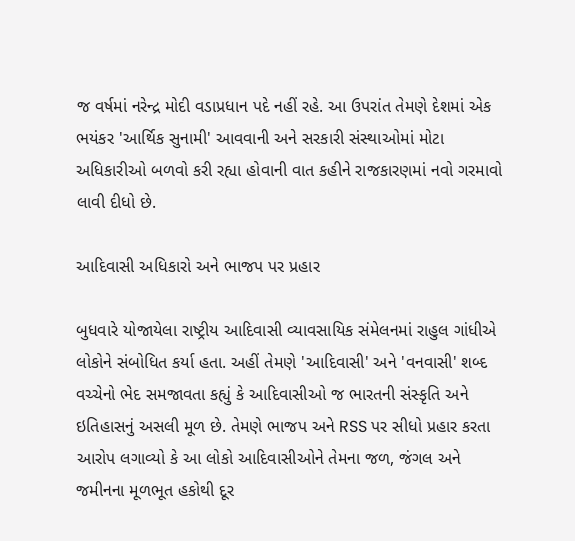જ વર્ષમાં નરેન્દ્ર મોદી વડાપ્રધાન પદે નહીં રહે. આ ઉપરાંત તેમણે દેશમાં એક ભયંકર 'આર્થિક સુનામી' આવવાની અને સરકારી સંસ્થાઓમાં મોટા અધિકારીઓ બળવો કરી રહ્યા હોવાની વાત કહીને રાજકારણમાં નવો ગરમાવો લાવી દીધો છે.

આદિવાસી અધિકારો અને ભાજપ પર પ્રહાર

બુધવારે યોજાયેલા રાષ્ટ્રીય આદિવાસી વ્યાવસાયિક સંમેલનમાં રાહુલ ગાંધીએ લોકોને સંબોધિત કર્યા હતા. અહીં તેમણે 'આદિવાસી' અને 'વનવાસી' શબ્દ વચ્ચેનો ભેદ સમજાવતા કહ્યું કે આદિવાસીઓ જ ભારતની સંસ્કૃતિ અને ઇતિહાસનું અસલી મૂળ છે. તેમણે ભાજપ અને RSS પર સીધો પ્રહાર કરતા આરોપ લગાવ્યો કે આ લોકો આદિવાસીઓને તેમના જળ, જંગલ અને જમીનના મૂળભૂત હકોથી દૂર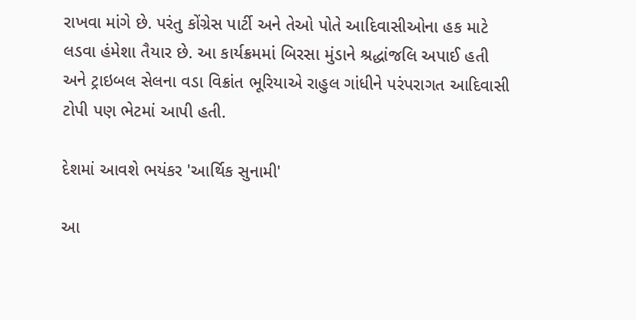રાખવા માંગે છે. પરંતુ કોંગ્રેસ પાર્ટી અને તેઓ પોતે આદિવાસીઓના હક માટે લડવા હંમેશા તૈયાર છે. આ કાર્યક્રમમાં બિરસા મુંડાને શ્રદ્ધાંજલિ અપાઈ હતી અને ટ્રાઇબલ સેલના વડા વિક્રાંત ભૂરિયાએ રાહુલ ગાંધીને પરંપરાગત આદિવાસી ટોપી પણ ભેટમાં આપી હતી.

દેશમાં આવશે ભયંકર 'આર્થિક સુનામી'

આ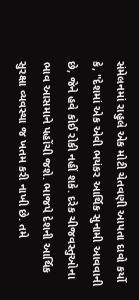સંમેલનમાં રાહુલે એક મોટી ચેતવણી આપતા દાવો કર્યો કે, "દેશમાં એક એવી ભયંકર આર્થિક સુનામી આવવાની છે, જેને હવે કોઈ રોકી નહીં શકે. દરેક ચીજવસ્તુઓના ભાવ આસમાને પહોંચી જશે. ભાજપે દેશની આર્થિક સુરક્ષા વ્યવસ્થા જ ખતમ કરી નાખી છે. તમે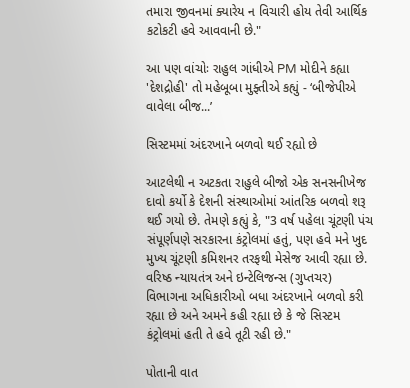તમારા જીવનમાં ક્યારેય ન વિચારી હોય તેવી આર્થિક કટોકટી હવે આવવાની છે."

આ પણ વાંચોઃ રાહુલ ગાંધીએ PM મોદીને કહ્યા 'દેશદ્રોહી' તો મહેબૂબા મુફ્તીએ કહ્યું - ‘બીજેપીએ વાવેલા બીજ...’

સિસ્ટમમાં અંદરખાને બળવો થઈ રહ્યો છે

આટલેથી ન અટકતા રાહુલે બીજો એક સનસનીખેજ દાવો કર્યો કે દેશની સંસ્થાઓમાં આંતરિક બળવો શરૂ થઈ ગયો છે. તેમણે કહ્યું કે, "3 વર્ષ પહેલા ચૂંટણી પંચ સંપૂર્ણપણે સરકારના કંટ્રોલમાં હતું, પણ હવે મને ખુદ મુખ્ય ચૂંટણી કમિશનર તરફથી મેસેજ આવી રહ્યા છે. વરિષ્ઠ ન્યાયતંત્ર અને ઇન્ટેલિજન્સ (ગુપ્તચર) વિભાગના અધિકારીઓ બધા અંદરખાને બળવો કરી રહ્યા છે અને અમને કહી રહ્યા છે કે જે સિસ્ટમ કંટ્રોલમાં હતી તે હવે તૂટી રહી છે."

પોતાની વાત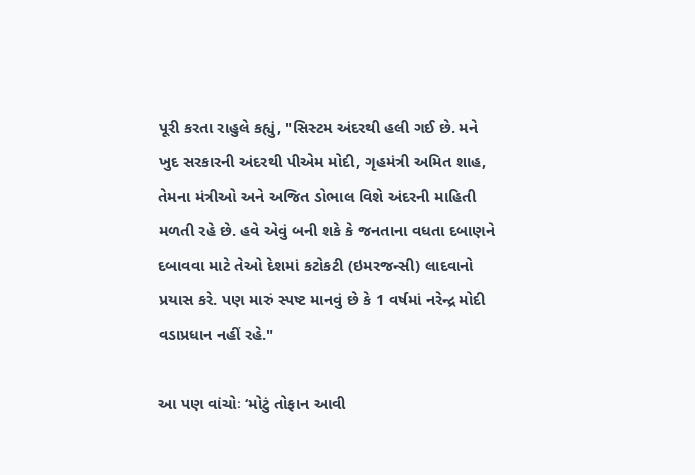પૂરી કરતા રાહુલે કહ્યું, "સિસ્ટમ અંદરથી હલી ગઈ છે. મને ખુદ સરકારની અંદરથી પીએમ મોદી, ગૃહમંત્રી અમિત શાહ, તેમના મંત્રીઓ અને અજિત ડોભાલ વિશે અંદરની માહિતી મળતી રહે છે. હવે એવું બની શકે કે જનતાના વધતા દબાણને દબાવવા માટે તેઓ દેશમાં કટોકટી (ઇમરજન્સી) લાદવાનો પ્રયાસ કરે. પણ મારું સ્પષ્ટ માનવું છે કે 1 વર્ષમાં નરેન્દ્ર મોદી વડાપ્રધાન નહીં રહે."

આ પણ વાંચોઃ ‘મોટું તોફાન આવી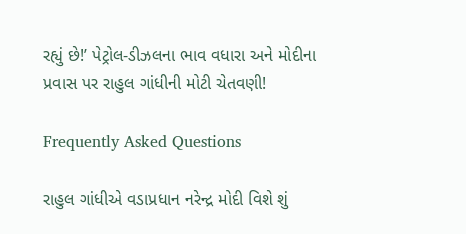રહ્યું છે!’ પેટ્રોલ-ડીઝલના ભાવ વધારા અને મોદીના પ્રવાસ પર રાહુલ ગાંધીની મોટી ચેતવણી!

Frequently Asked Questions

રાહુલ ગાંધીએ વડાપ્રધાન નરેન્દ્ર મોદી વિશે શું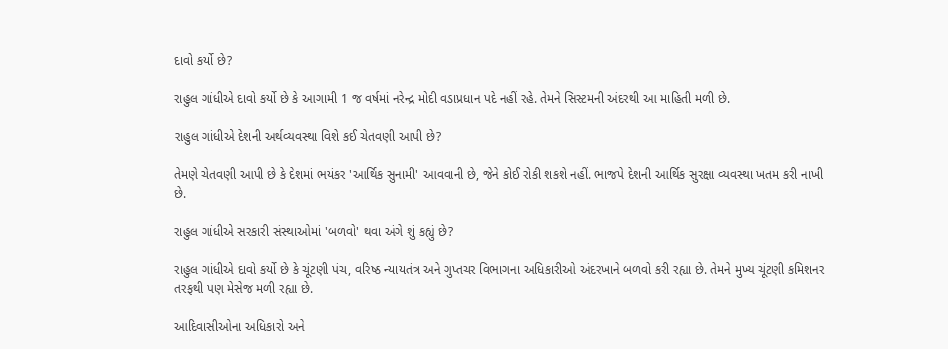દાવો કર્યો છે?

રાહુલ ગાંધીએ દાવો કર્યો છે કે આગામી 1 જ વર્ષમાં નરેન્દ્ર મોદી વડાપ્રધાન પદે નહીં રહે. તેમને સિસ્ટમની અંદરથી આ માહિતી મળી છે.

રાહુલ ગાંધીએ દેશની અર્થવ્યવસ્થા વિશે કઈ ચેતવણી આપી છે?

તેમણે ચેતવણી આપી છે કે દેશમાં ભયંકર 'આર્થિક સુનામી' આવવાની છે, જેને કોઈ રોકી શકશે નહીં. ભાજપે દેશની આર્થિક સુરક્ષા વ્યવસ્થા ખતમ કરી નાખી છે.

રાહુલ ગાંધીએ સરકારી સંસ્થાઓમાં 'બળવો' થવા અંગે શું કહ્યું છે?

રાહુલ ગાંધીએ દાવો કર્યો છે કે ચૂંટણી પંચ, વરિષ્ઠ ન્યાયતંત્ર અને ગુપ્તચર વિભાગના અધિકારીઓ અંદરખાને બળવો કરી રહ્યા છે. તેમને મુખ્ય ચૂંટણી કમિશનર તરફથી પણ મેસેજ મળી રહ્યા છે.

આદિવાસીઓના અધિકારો અને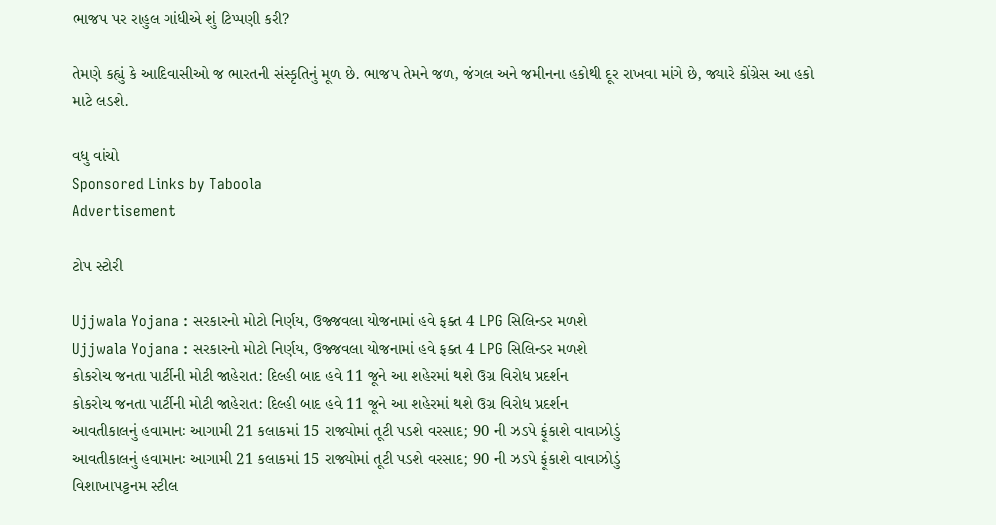ભાજપ પર રાહુલ ગાંધીએ શું ટિપ્પણી કરી?

તેમણે કહ્યું કે આદિવાસીઓ જ ભારતની સંસ્કૃતિનું મૂળ છે. ભાજપ તેમને જળ, જંગલ અને જમીનના હકોથી દૂર રાખવા માંગે છે, જ્યારે કોંગ્રેસ આ હકો માટે લડશે.

વધુ વાંચો
Sponsored Links by Taboola
Advertisement

ટોપ સ્ટોરી

Ujjwala Yojana : સરકારનો મોટો નિર્ણય, ઉજ્જવલા યોજનામાં હવે ફક્ત 4 LPG સિલિન્ડર મળશે
Ujjwala Yojana : સરકારનો મોટો નિર્ણય, ઉજ્જવલા યોજનામાં હવે ફક્ત 4 LPG સિલિન્ડર મળશે
કોકરોચ જનતા પાર્ટીની મોટી જાહેરાત: દિલ્હી બાદ હવે 11 જૂને આ શહેરમાં થશે ઉગ્ર વિરોધ પ્રદર્શન
કોકરોચ જનતા પાર્ટીની મોટી જાહેરાત: દિલ્હી બાદ હવે 11 જૂને આ શહેરમાં થશે ઉગ્ર વિરોધ પ્રદર્શન
આવતીકાલનું હવામાનઃ આગામી 21 કલાકમાં 15 રાજ્યોમાં તૂટી પડશે વરસાદ; 90 ની ઝડપે ફૂંકાશે વાવાઝોડું
આવતીકાલનું હવામાનઃ આગામી 21 કલાકમાં 15 રાજ્યોમાં તૂટી પડશે વરસાદ; 90 ની ઝડપે ફૂંકાશે વાવાઝોડું
વિશાખાપટ્ટનમ સ્ટીલ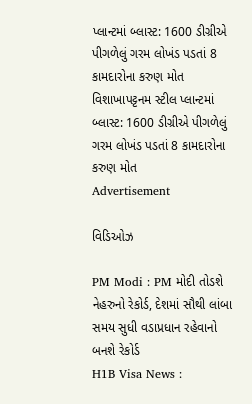પ્લાન્ટમાં બ્લાસ્ટ: 1600 ડીગ્રીએ પીગળેલું ગરમ લોખંડ પડતાં 8 કામદારોના કરુણ મોત
વિશાખાપટ્ટનમ સ્ટીલ પ્લાન્ટમાં બ્લાસ્ટ: 1600 ડીગ્રીએ પીગળેલું ગરમ લોખંડ પડતાં 8 કામદારોના કરુણ મોત
Advertisement

વિડિઓઝ

PM Modi : PM મોદી તોડશે નેહરુનો રેકોર્ડ, દેશમાં સૌથી લાંબા સમય સુધી વડાપ્રધાન રહેવાનો બનશે રેકોર્ડ
H1B Visa News :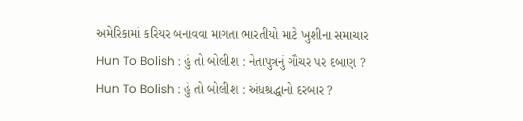અમેરિકામાં કરિયર બનાવવા માગતા ભારતીયો માટે ખુશીના સમાચાર
Hun To Bolish : હું તો બોલીશ : નેતાપુત્રનું ગૌચર પર દબાણ ?
Hun To Bolish : હું તો બોલીશ : અંધશ્રદ્ધાનો દરબાર ?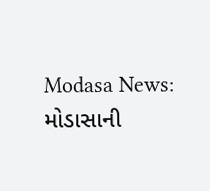Modasa News: મોડાસાની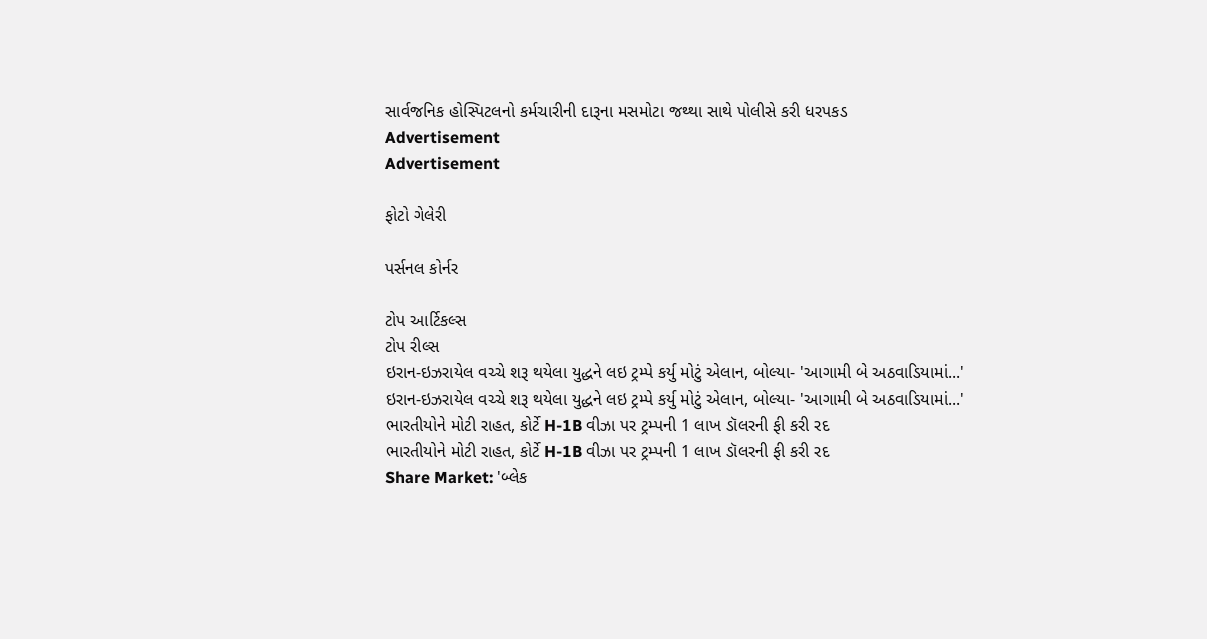સાર્વજનિક હોસ્પિટલનો કર્મચારીની દારૂના મસમોટા જથ્થા સાથે પોલીસે કરી ધરપકડ
Advertisement
Advertisement

ફોટો ગેલેરી

પર્સનલ કોર્નર

ટોપ આર્ટિકલ્સ
ટોપ રીલ્સ
ઇરાન-ઇઝરાયેલ વચ્ચે શરૂ થયેલા યુદ્ધને લઇ ટ્રમ્પે કર્યુ મોટું એલાન, બોલ્યા- 'આગામી બે અઠવાડિયામાં...'
ઇરાન-ઇઝરાયેલ વચ્ચે શરૂ થયેલા યુદ્ધને લઇ ટ્રમ્પે કર્યુ મોટું એલાન, બોલ્યા- 'આગામી બે અઠવાડિયામાં...'
ભારતીયોને મોટી રાહત, કોર્ટે H-1B વીઝા પર ટ્રમ્પની 1 લાખ ડૉલરની ફી કરી રદ
ભારતીયોને મોટી રાહત, કોર્ટે H-1B વીઝા પર ટ્રમ્પની 1 લાખ ડૉલરની ફી કરી રદ
Share Market: 'બ્લેક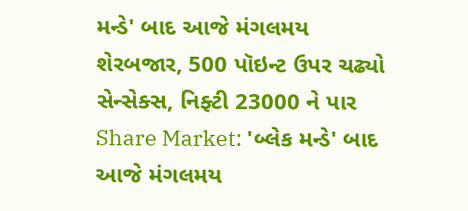મન્ડે' બાદ આજે મંગલમય શેરબજાર, 500 પૉઇન્ટ ઉપર ચઢ્યો સેન્સેક્સ, નિફ્ટી 23000 ને પાર
Share Market: 'બ્લેક મન્ડે' બાદ આજે મંગલમય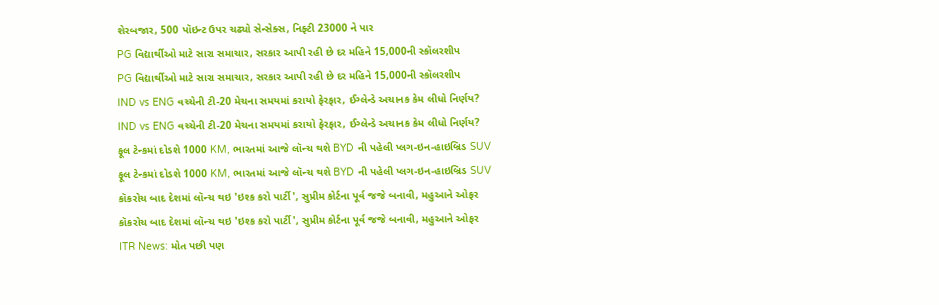શેરબજાર, 500 પૉઇન્ટ ઉપર ચઢ્યો સેન્સેક્સ, નિફ્ટી 23000 ને પાર
PG વિદ્યાર્થીઓ માટે સારા સમાચાર, સરકાર આપી રહી છે દર મહિને 15,000ની સ્કૉલરશીપ
PG વિદ્યાર્થીઓ માટે સારા સમાચાર, સરકાર આપી રહી છે દર મહિને 15,000ની સ્કૉલરશીપ
IND vs ENG વચ્ચેની ટી-20 મેચના સમયમાં કરાયો ફેરફાર, ઈગ્લેન્ડે અચાનક કેમ લીધો નિર્ણય?
IND vs ENG વચ્ચેની ટી-20 મેચના સમયમાં કરાયો ફેરફાર, ઈગ્લેન્ડે અચાનક કેમ લીધો નિર્ણય?
ફૂલ ટેન્કમાં દોડશે 1000 KM, ભારતમાં આજે લૉન્ચ થશે BYD ની પહેલી પ્લગ-ઇન-હાઇબ્રિડ SUV
ફૂલ ટેન્કમાં દોડશે 1000 KM, ભારતમાં આજે લૉન્ચ થશે BYD ની પહેલી પ્લગ-ઇન-હાઇબ્રિડ SUV
કૉકરોચ બાદ દેશમાં લૉન્ચ થઇ 'ઇશ્ક કરો પાર્ટી', સુપ્રીમ કોર્ટના પૂર્વ જજે બનાવી, મહુઆને ઓફર
કૉકરોચ બાદ દેશમાં લૉન્ચ થઇ 'ઇશ્ક કરો પાર્ટી', સુપ્રીમ કોર્ટના પૂર્વ જજે બનાવી, મહુઆને ઓફર
ITR News: મોત પછી પણ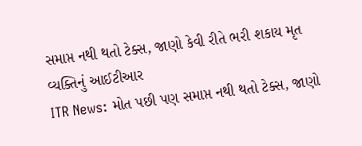સમાપ્ત નથી થતો ટેક્સ, જાણો કેવી રીતે ભરી શકાય મૃત વ્યક્તિનું આઈટીઆર
ITR News: મોત પછી પણ સમાપ્ત નથી થતો ટેક્સ, જાણો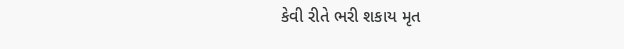કેવી રીતે ભરી શકાય મૃત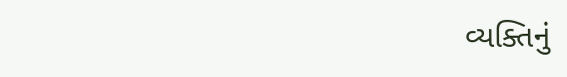વ્યક્તિનું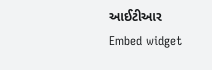આઈટીઆર
Embed widget